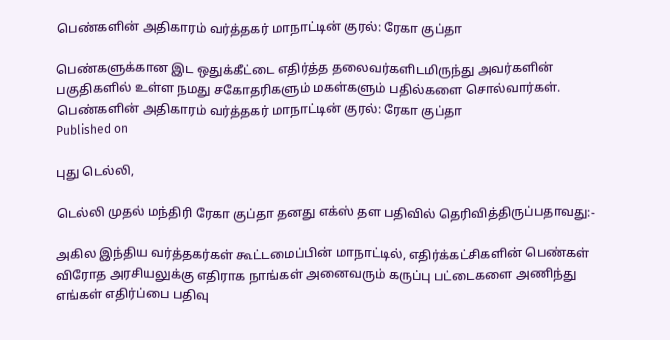பெண்களின் அதிகாரம் வர்த்தகர் மாநாட்டின் குரல்: ரேகா குப்தா

பெண்களுக்கான இட ஒதுக்கீட்டை எதிர்த்த தலைவர்களிடமிருந்து அவர்களின் பகுதிகளில் உள்ள நமது சகோதரிகளும் மகள்களும் பதில்களை சொல்வார்கள்.
பெண்களின் அதிகாரம் வர்த்தகர் மாநாட்டின் குரல்: ரேகா குப்தா
Published on

புது டெல்லி,

டெல்லி முதல் மந்திரி ரேகா குப்தா தனது எக்ஸ் தள பதிவில் தெரிவித்திருப்பதாவது:-

அகில இந்திய வர்த்தகர்கள் கூட்டமைப்பின் மாநாட்டில், எதிர்க்கட்சிகளின் பெண்கள் விரோத அரசியலுக்கு எதிராக நாங்கள் அனைவரும் கருப்பு பட்டைகளை அணிந்து எங்கள் எதிர்ப்பை பதிவு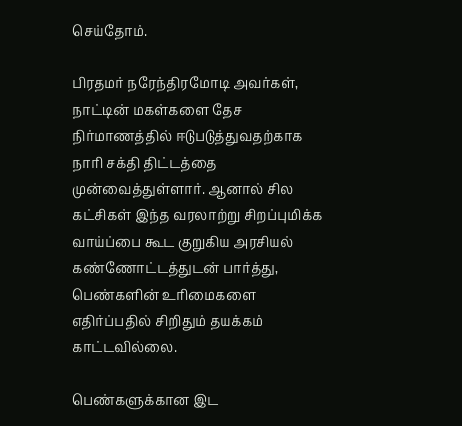செய்தோம்.

பிரதமர் நரேந்திரமோடி அவர்கள், நாட்டின் மகள்களை தேச நிர்மாணத்தில் ஈடுபடுத்துவதற்காக நாரி சக்தி திட்டத்தை முன்வைத்துள்ளார். ஆனால் சில கட்சிகள் இந்த வரலாற்று சிறப்புமிக்க வாய்ப்பை கூட குறுகிய அரசியல் கண்ணோட்டத்துடன் பார்த்து, பெண்களின் உரிமைகளை எதிர்ப்பதில் சிறிதும் தயக்கம் காட்டவில்லை.

பெண்களுக்கான இட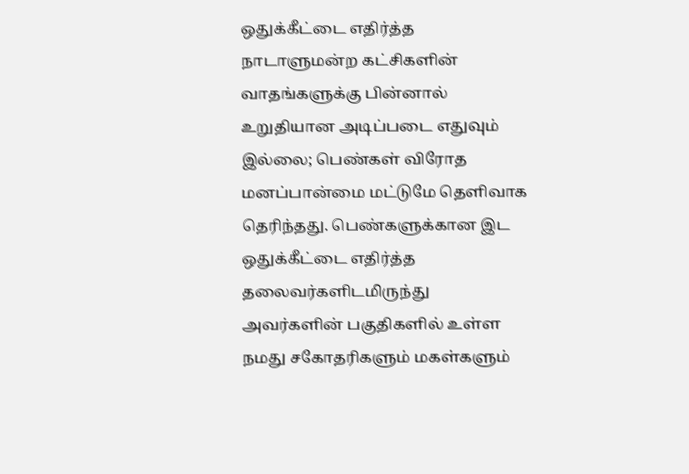ஒதுக்கீட்டை எதிர்த்த நாடாளுமன்ற கட்சிகளின் வாதங்களுக்கு பின்னால் உறுதியான அடிப்படை எதுவும் இல்லை; பெண்கள் விரோத மனப்பான்மை மட்டுமே தெளிவாக தெரிந்தது. பெண்களுக்கான இட ஒதுக்கீட்டை எதிர்த்த தலைவர்களிடமிருந்து அவர்களின் பகுதிகளில் உள்ள நமது சகோதரிகளும் மகள்களும்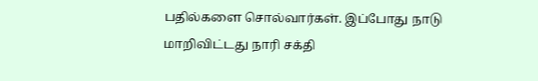பதில்களை சொல்வார்கள். இப்போது நாடு மாறிவிட்டது நாரி சக்தி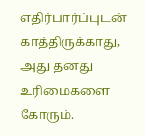எதிர்பார்ப்புடன் காத்திருக்காது, அது தனது உரிமைகளை கோரும்.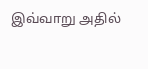இவ்வாறு அதில்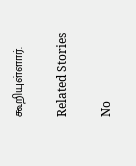கூறியுள்ளார்.

Related Stories

No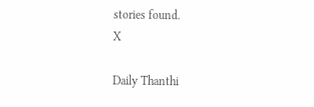stories found.
X

Daily Thanthi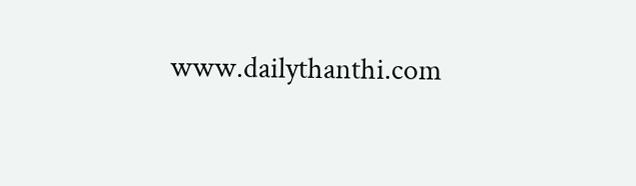www.dailythanthi.com